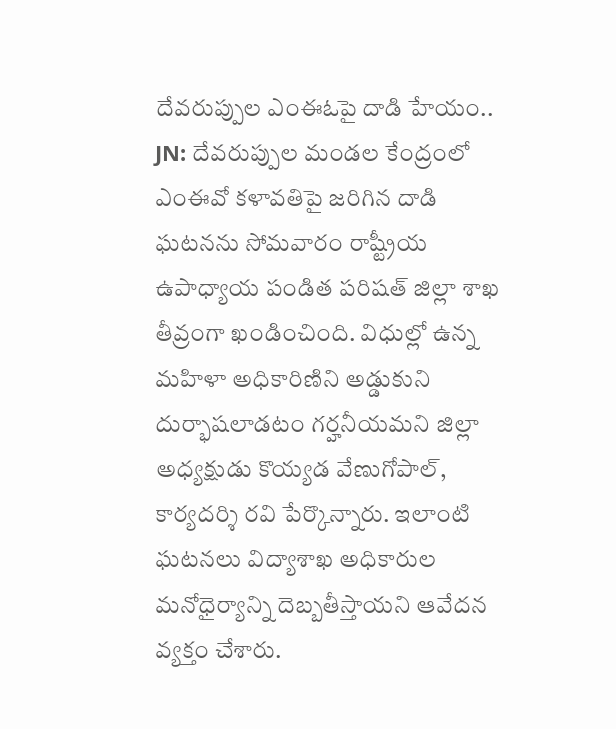దేవరుప్పుల ఎంఈఓపై దాడి హేయం..
JN: దేవరుప్పుల మండల కేంద్రంలో ఎంఈవో కళావతిపై జరిగిన దాడి ఘటనను సోమవారం రాష్ట్రీయ ఉపాధ్యాయ పండిత పరిషత్ జిల్లా శాఖ తీవ్రంగా ఖండించింది. విధుల్లో ఉన్న మహిళా అధికారిణిని అడ్డుకుని దుర్భాషలాడటం గర్హనీయమని జిల్లా అధ్యక్షుడు కొయ్యడ వేణుగోపాల్, కార్యదర్శి రవి పేర్కొన్నారు. ఇలాంటి ఘటనలు విద్యాశాఖ అధికారుల మనోధైర్యాన్ని దెబ్బతీస్తాయని ఆవేదన వ్యక్తం చేశారు.